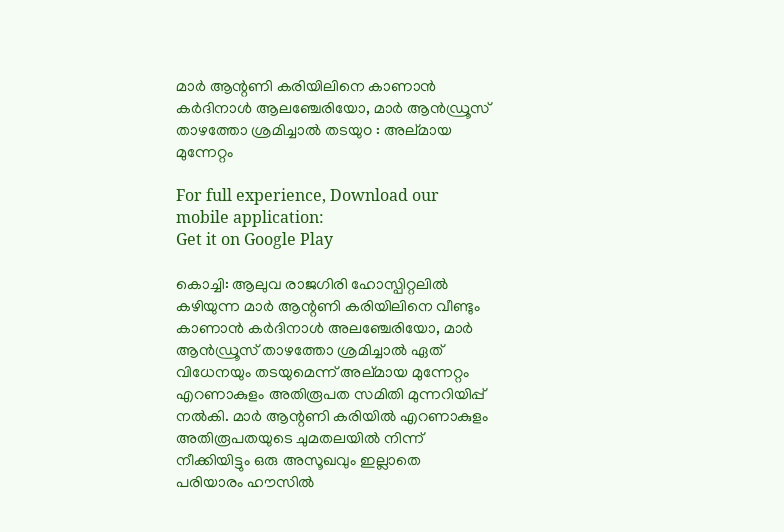മാര്‍ ആന്റണി കരിയിലിനെ കാണാന്‍ കര്‍ദിനാള്‍ ആലഞ്ചേരിയോ, മാര്‍ ആന്‍ഡ്രൂസ് താഴത്തോ ശ്രമിച്ചാല്‍ തടയുo : അല്മായ മുന്നേറ്റം

For full experience, Download our mobile application:
Get it on Google Play

കൊച്ചി: ആലുവ രാജഗിരി ഹോസ്പിറ്റലില്‍ കഴിയുന്ന മാര്‍ ആന്റണി കരിയിലിനെ വീണ്ടും കാണാന്‍ കര്‍ദിനാള്‍ അലഞ്ചേരിയോ, മാര്‍ ആന്‍ഡ്രൂസ് താഴത്തോ ശ്രമിച്ചാല്‍ ഏത് വിധേനയും തടയുമെന്ന് അല്മായ മുന്നേറ്റം എറണാകുളം അതിരൂപത സമിതി മുന്നറിയിപ്പ് നല്‍കി. മാര്‍ ആന്റണി കരിയില്‍ എറണാകുളം അതിരൂപതയുടെ ചുമതലയില്‍ നിന്ന് നീക്കിയിട്ടും ഒരു അസൂഖവും ഇല്ലാതെ പരിയാരം ഹൗസില്‍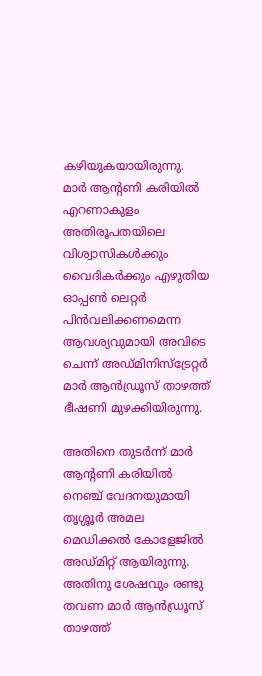കഴിയുകയായിരുന്നു. മാര്‍ ആന്റണി കരിയില്‍ എറണാകുളം അതിരൂപതയിലെ വിശ്വാസികള്‍ക്കും വൈദികര്‍ക്കും എഴുതിയ ഓപ്പണ്‍ ലെറ്റര്‍ പിന്‍വലിക്കണമെന്ന ആവശ്യവുമായി അവിടെ ചെന്ന് അഡ്മിനിസ്ട്രേറ്റര്‍ മാര്‍ ആന്‍ഡ്രൂസ് താഴത്ത് ഭീഷണി മുഴക്കിയിരുന്നു.

അതിനെ തുടര്‍ന്ന് മാര്‍ ആന്റണി കരിയില്‍ നെഞ്ച് വേദനയുമായി തൃശ്ശൂര്‍ അമല മെഡിക്കല്‍ കോളേജില്‍ അഡ്മിറ്റ് ആയിരുന്നു. അതിനു ശേഷവും രണ്ടു തവണ മാര്‍ ആന്‍ഡ്രൂസ് താഴത്ത്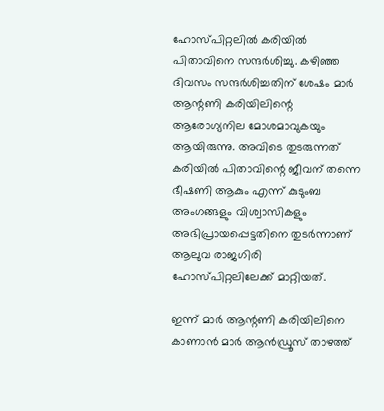ഹോസ്പിറ്റലില്‍ കരിയില്‍ പിതാവിനെ സന്ദര്‍ശിച്ചു. കഴിഞ്ഞ ദിവസം സന്ദര്‍ശിച്ചതിന് ശേഷം മാര്‍ ആന്റണി കരിയിലിന്റെ ആരോഗ്യനില മോശമാവുകയും ആയിരുന്നു. അവിടെ തുടരുന്നത് കരിയില്‍ പിതാവിന്റെ ജീവന് തന്നെ ഭീഷണി ആകും എന്ന് കുടുംബ അംഗങ്ങളും വിശ്വാസികളും അഭിപ്രായപ്പെട്ടതിനെ തുടര്‍ന്നാണ് ആലുവ രാജഗിരി ഹോസ്പിറ്റലിലേക്ക് മാറ്റിയത്.

ഇന്ന് മാര്‍ ആന്റണി കരിയിലിനെ കാണാന്‍ മാര്‍ ആന്‍ഡ്രൂസ് താഴത്ത്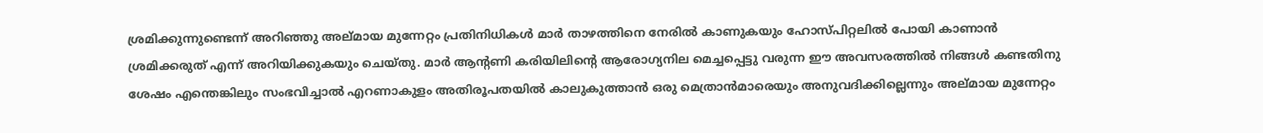ശ്രമിക്കുന്നുണ്ടെന്ന് അറിഞ്ഞു അല്മായ മുന്നേറ്റം പ്രതിനിധികള്‍ മാര്‍ താഴത്തിനെ നേരില്‍ കാണുകയും ഹോസ്പിറ്റലില്‍ പോയി കാണാന്‍ ശ്രമിക്കരുത് എന്ന് അറിയിക്കുകയും ചെയ്തു. മാര്‍ ആന്റണി കരിയിലിന്റെ ആരോഗ്യനില മെച്ചപ്പെട്ടു വരുന്ന ഈ അവസരത്തില്‍ നിങ്ങള്‍ കണ്ടതിനു ശേഷം എന്തെങ്കിലും സംഭവിച്ചാല്‍ എറണാകുളം അതിരൂപതയില്‍ കാലുകുത്താന്‍ ഒരു മെത്രാന്‍മാരെയും അനുവദിക്കില്ലെന്നും അല്മായ മുന്നേറ്റം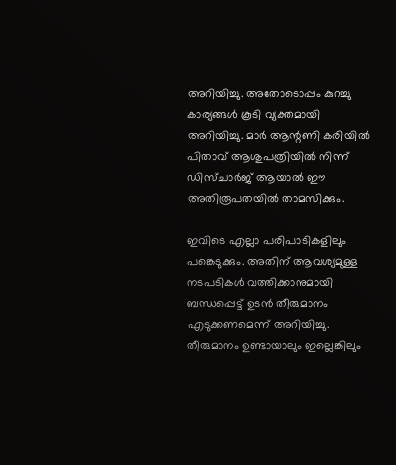അറിയിച്ചു. അതോടൊപ്പം കുറച്ചു കാര്യങ്ങള്‍ കൂടി വ്യക്തമായി അറിയിച്ചു. മാര്‍ ആന്റണി കരിയില്‍ പിതാവ് ആശുപത്രിയില്‍ നിന്ന് ഡിസ്ചാര്‍ജ് ആയാല്‍ ഈ അതിരൂപതയില്‍ താമസിക്കും.

ഇവിടെ എല്ലാ പരിപാടികളിലും പങ്കെടുക്കും. അതിന് ആവശ്യമുള്ള നടപടികള്‍ വത്തിക്കാനുമായി ബന്ധപ്പെട്ട് ഉടന്‍ തീരുമാനം എടുക്കണമെന്ന് അറിയിച്ചു. തീരുമാനം ഉണ്ടായാലും ഇല്ലെങ്കിലും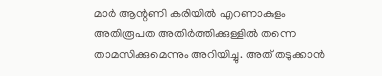മാര്‍ ആന്റണി കരിയില്‍ എറണാകുളം അതിരൂപത അതിര്‍ത്തിക്കുള്ളില്‍ തന്നെ താമസിക്കുമെന്നും അറിയിച്ചു. അത് തടുക്കാന്‍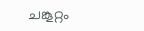ചങ്കൂറ്റം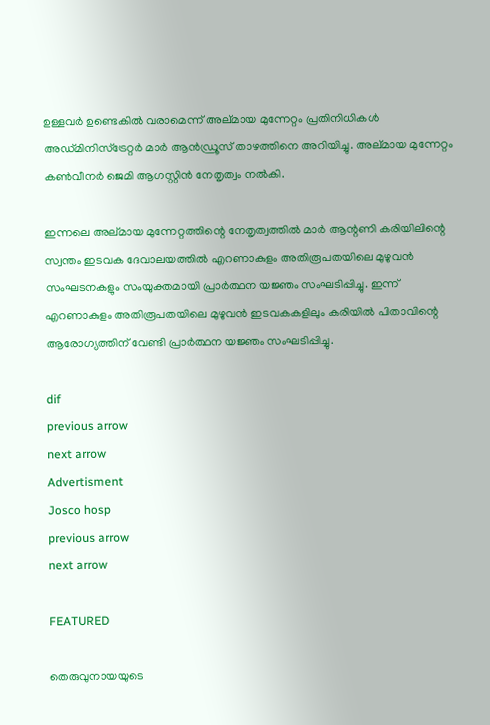ഉള്ളവര്‍ ഉണ്ടെകില്‍ വരാമെന്ന് അല്മായ മുന്നേറ്റം പ്രതിനിധികള്‍ അഡ്മിനിസ്ട്രേറ്റര്‍ മാര്‍ ആന്‍ഡ്രൂസ് താഴത്തിനെ അറിയിച്ചു. അല്മായ മുന്നേറ്റം കണ്‍വീനര്‍ ജെമി ആഗസ്റ്റിന്‍ നേതൃത്വം നല്‍കി.

ഇന്നലെ അല്മായ മുന്നേറ്റത്തിന്റെ നേതൃത്വത്തില്‍ മാര്‍ ആന്റണി കരിയിലിന്റെ സ്വന്തം ഇടവക ദേവാലയത്തില്‍ എറണാകുളം അതിരൂപതയിലെ മുഴുവന്‍ സംഘടനകളും സംയുക്തമായി പ്രാര്‍ത്ഥന യജ്ഞം സംഘടിപ്പിച്ചു. ഇന്ന് എറണാകുളം അതിരൂപതയിലെ മുഴുവന്‍ ഇടവകകളിലും കരിയില്‍ പിതാവിന്റെ ആരോഗ്യത്തിന് വേണ്ടി പ്രാര്‍ത്ഥന യജ്ഞം സംഘടിപ്പിച്ചു.

dif
previous arrow
next arrow
Advertisment
Josco hosp
previous arrow
next arrow

FEATURED

തെരുവുനായയുടെ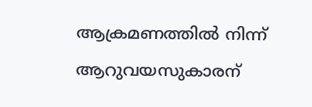ആക്രമണത്തിൽ നിന്ന് ആറുവയസുകാരന്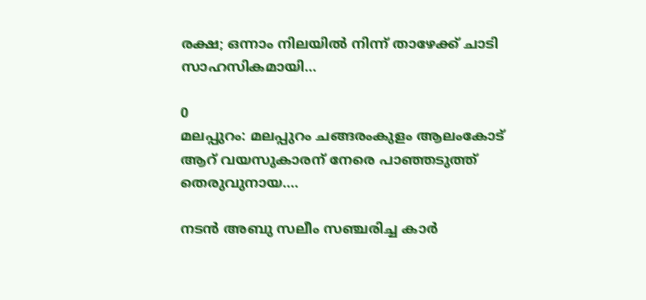രക്ഷ; ഒന്നാം നിലയിൽ നിന്ന് താഴേക്ക് ചാടി സാഹസികമായി...

0
മലപ്പുറം: മലപ്പുറം ചങ്ങരംകുളം ആലംകോട് ആറ് വയസുകാരന് നേരെ പാഞ്ഞടുത്ത് തെരുവുനായ....

നടൻ അബു സലീം സഞ്ചരിച്ച കാർ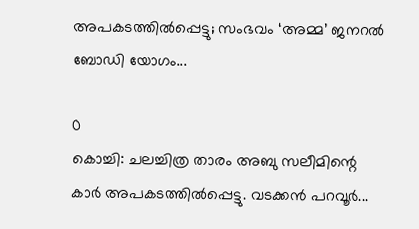അപകടത്തിൽപ്പെട്ടു; സംഭവം ‘അമ്മ’ ജനറൽ ബോഡി യോഗം...

0
കൊച്ചി: ചലച്ചിത്ര താരം അബു സലീമിന്റെ കാര്‍ അപകടത്തില്‍പ്പെട്ടു. വടക്കന്‍ പറവൂര്‍...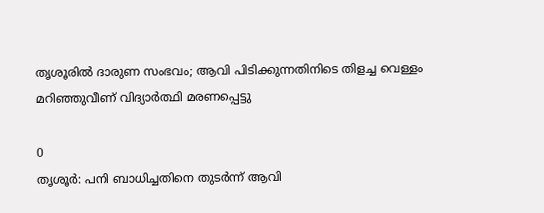തൃശൂരിൽ ദാരുണ സംഭവം; ആവി പിടിക്കുന്നതിനിടെ തിളച്ച വെള്ളം മറിഞ്ഞുവീണ് വിദ്യാർത്ഥി മരണപ്പെട്ടു

0
തൃശൂര്‍: പനി ബാധിച്ചതിനെ തുടർന്ന് ആവി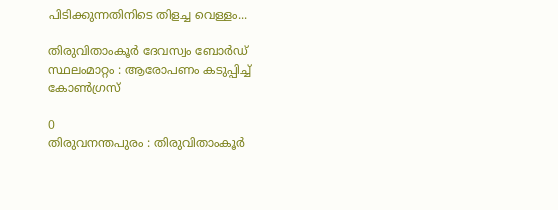പിടിക്കുന്നതിനിടെ തിളച്ച വെള്ളം...

തിരുവിതാംകൂർ ദേവസ്വം ബോർഡ്‌ സ്ഥലംമാറ്റം : ആരോപണം കടുപ്പിച്ച് കോൺഗ്രസ്‌

0
തിരുവനന്തപുരം : തിരുവിതാംകൂർ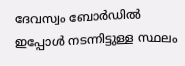ദേവസ്വം ബോർഡിൽ ഇപ്പോൾ നടന്നിട്ടുള്ള സ്ഥലം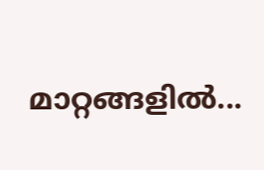മാറ്റങ്ങളിൽ...